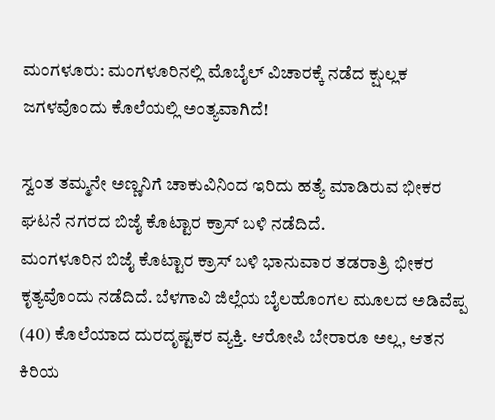ಮಂಗಳೂರು: ಮಂಗಳೂರಿನಲ್ಲಿ ಮೊಬೈಲ್ ವಿಚಾರಕ್ಕೆ ನಡೆದ ಕ್ಷುಲ್ಲಕ ಜಗಳವೊಂದು ಕೊಲೆಯಲ್ಲಿ ಅಂತ್ಯವಾಗಿದೆ!

ಸ್ವಂತ ತಮ್ಮನೇ ಅಣ್ಣನಿಗೆ ಚಾಕುವಿನಿಂದ ಇರಿದು ಹತ್ಯೆ ಮಾಡಿರುವ ಭೀಕರ ಘಟನೆ ನಗರದ ಬಿಜೈ ಕೊಟ್ಟಾರ ಕ್ರಾಸ್ ಬಳಿ ನಡೆದಿದೆ.
ಮಂಗಳೂರಿನ ಬಿಜೈ ಕೊಟ್ಟಾರ ಕ್ರಾಸ್ ಬಳಿ ಭಾನುವಾರ ತಡರಾತ್ರಿ ಭೀಕರ ಕೃತ್ಯವೊಂದು ನಡೆದಿದೆ. ಬೆಳಗಾವಿ ಜಿಲ್ಲೆಯ ಬೈಲಹೊಂಗಲ ಮೂಲದ ಅಡಿವೆಪ್ಪ (40) ಕೊಲೆಯಾದ ದುರದೃಷ್ಟಕರ ವ್ಯಕ್ತಿ. ಆರೋಪಿ ಬೇರಾರೂ ಅಲ್ಲ, ಆತನ ಕಿರಿಯ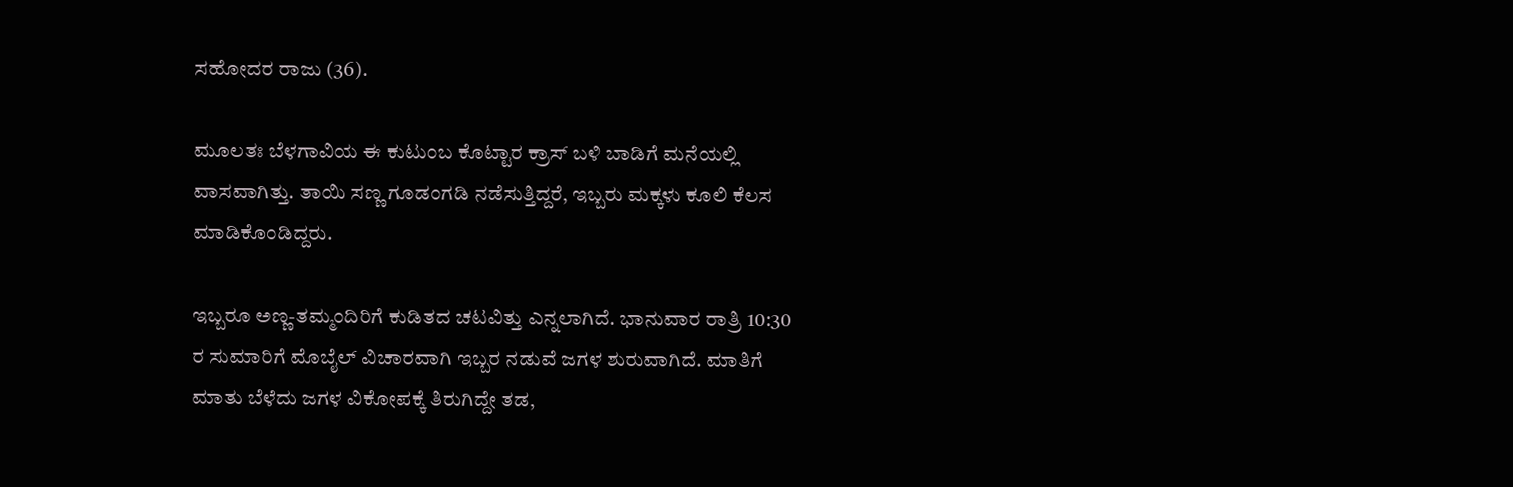ಸಹೋದರ ರಾಜು (36).

ಮೂಲತಃ ಬೆಳಗಾವಿಯ ಈ ಕುಟುಂಬ ಕೊಟ್ಟಾರ ಕ್ರಾಸ್ ಬಳಿ ಬಾಡಿಗೆ ಮನೆಯಲ್ಲಿ ವಾಸವಾಗಿತ್ತು. ತಾಯಿ ಸಣ್ಣ ಗೂಡಂಗಡಿ ನಡೆಸುತ್ತಿದ್ದರೆ, ಇಬ್ಬರು ಮಕ್ಕಳು ಕೂಲಿ ಕೆಲಸ ಮಾಡಿಕೊಂಡಿದ್ದರು.

ಇಬ್ಬರೂ ಅಣ್ಣ-ತಮ್ಮಂದಿರಿಗೆ ಕುಡಿತದ ಚಟವಿತ್ತು ಎನ್ನಲಾಗಿದೆ. ಭಾನುವಾರ ರಾತ್ರಿ 10:30 ರ ಸುಮಾರಿಗೆ ಮೊಬೈಲ್ ವಿಚಾರವಾಗಿ ಇಬ್ಬರ ನಡುವೆ ಜಗಳ ಶುರುವಾಗಿದೆ. ಮಾತಿಗೆ ಮಾತು ಬೆಳೆದು ಜಗಳ ವಿಕೋಪಕ್ಕೆ ತಿರುಗಿದ್ದೇ ತಡ,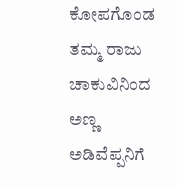ಕೋಪಗೊಂಡ ತಮ್ಮ ರಾಜು ಚಾಕುವಿನಿಂದ ಅಣ್ಣ ಅಡಿವೆಪ್ಪನಿಗೆ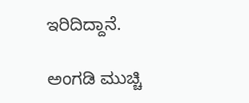ಇರಿದಿದ್ದಾನೆ.

ಅಂಗಡಿ ಮುಚ್ಚಿ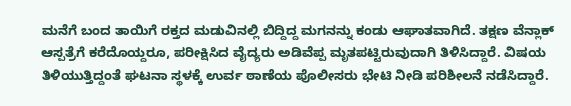ಮನೆಗೆ ಬಂದ ತಾಯಿಗೆ ರಕ್ತದ ಮಡುವಿನಲ್ಲಿ ಬಿದ್ದಿದ್ದ ಮಗನನ್ನು ಕಂಡು ಆಘಾತವಾಗಿದೆ. ತಕ್ಷಣ ವೆನ್ಲಾಕ್ ಆಸ್ಪತ್ರೆಗೆ ಕರೆದೊಯ್ದರೂ, ಪರೀಕ್ಷಿಸಿದ ವೈದ್ಯರು ಅಡಿವೆಪ್ಪ ಮೃತಪಟ್ಟಿರುವುದಾಗಿ ತಿಳಿಸಿದ್ದಾರೆ. ವಿಷಯ ತಿಳಿಯುತ್ತಿದ್ದಂತೆ ಘಟನಾ ಸ್ಥಳಕ್ಕೆ ಉರ್ವ ಠಾಣೆಯ ಪೊಲೀಸರು ಭೇಟಿ ನೀಡಿ ಪರಿಶೀಲನೆ ನಡೆಸಿದ್ದಾರೆ.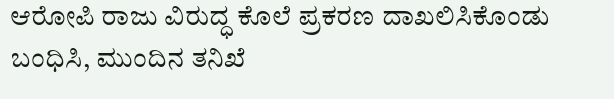ಆರೋಪಿ ರಾಜು ವಿರುದ್ಧ ಕೊಲೆ ಪ್ರಕರಣ ದಾಖಲಿಸಿಕೊಂಡು ಬಂಧಿಸಿ, ಮುಂದಿನ ತನಿಖೆ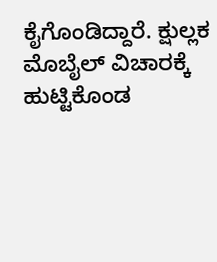ಕೈಗೊಂಡಿದ್ದಾರೆ. ಕ್ಷುಲ್ಲಕ ಮೊಬೈಲ್ ವಿಚಾರಕ್ಕೆ ಹುಟ್ಟಿಕೊಂಡ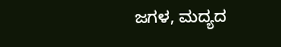ಜಗಳ, ಮದ್ಯದ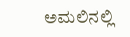ಅಮಲಿನಲ್ಲಿ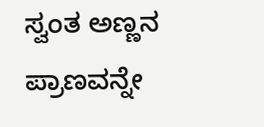ಸ್ವಂತ ಅಣ್ಣನ ಪ್ರಾಣವನ್ನೇ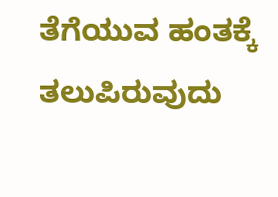ತೆಗೆಯುವ ಹಂತಕ್ಕೆ ತಲುಪಿರುವುದು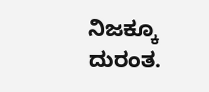ನಿಜಕ್ಕೂ ದುರಂತ.